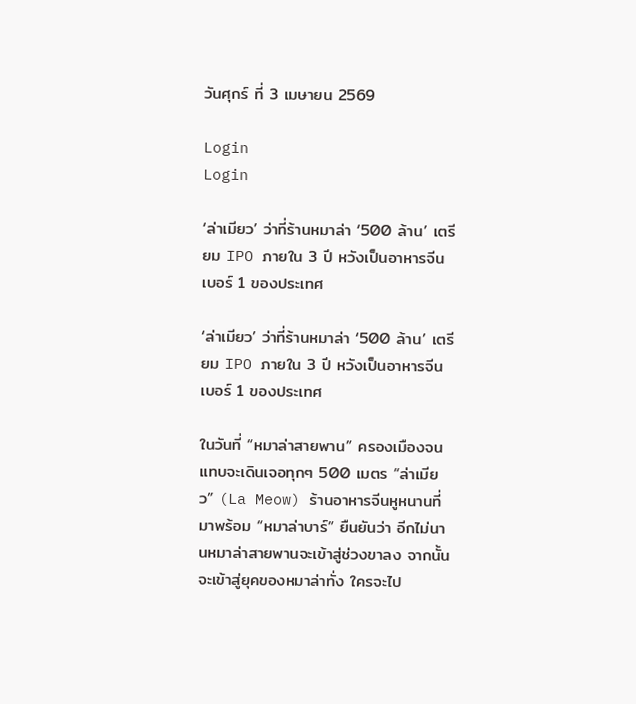วันศุกร์ ที่ 3 เมษายน 2569

Login
Login

‘ล่าเมียว’ ว่าที่ร้านหมาล่า ‘500 ล้าน’ เตรียม IPO ภายใน 3 ปี หวังเป็นอาหารจีนเบอร์ 1 ของประเทศ

‘ล่าเมียว’ ว่าที่ร้านหมาล่า ‘500 ล้าน’ เตรียม IPO ภายใน 3 ปี หวังเป็นอาหารจีนเบอร์ 1 ของประเทศ

ในวันที่ “หมาล่าสายพาน” ครองเมืองจนแทบจะเดินเจอทุกๆ 500 เมตร “ล่าเมียว” (La Meow) ร้านอาหารจีนหูหนานที่มาพร้อม “หมาล่าบาร์” ยืนยันว่า อีกไม่นานหมาล่าสายพานจะเข้าสู่ช่วงขาลง จากนั้นจะเข้าสู่ยุคของหมาล่าทั่ง ใครจะไป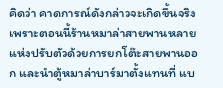คิดว่า คาดการณ์ดังกล่าวจะเกิดขึ้นจริง เพราะตอนนี้ร้านหมาล่าสายพานหลายแห่งปรับตัวด้วยการยกโต๊ะสายพานออก และนำตู้หมาล่าบาร์มาตั้งแทนที่ แบ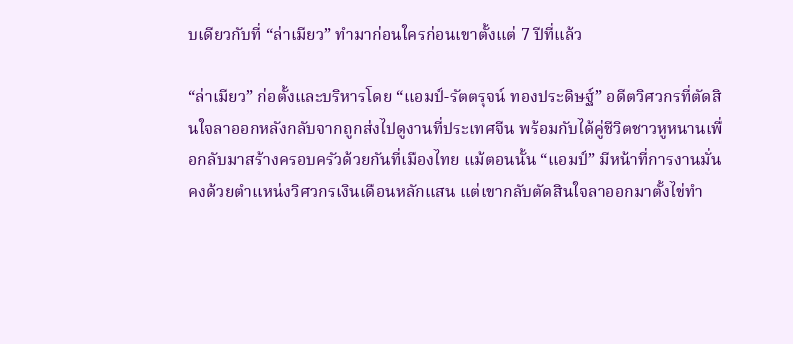บเดียวกับที่ “ล่าเมียว” ทำมาก่อนใครก่อนเขาตั้งแต่ 7 ปีที่แล้ว

“ล่าเมียว” ก่อตั้งและบริหารโดย “แอมป์-รัตตรุจน์ ทองประดิษฐ์” อดีตวิศวกรที่ตัดสินใจลาออกหลังกลับจากถูกส่งไปดูงานที่ประเทศจีน พร้อมกับได้คู่ชีวิตชาวหูหนานเพื่อกลับมาสร้างครอบครัวด้วยกันที่เมืองไทย แม้ตอนนั้น “แอมป์” มีหน้าที่การงานมั่นคงด้วยตำแหน่งวิศวกรเงินเดือนหลักแสน แต่เขากลับตัดสินใจลาออกมาตั้งไข่ทำ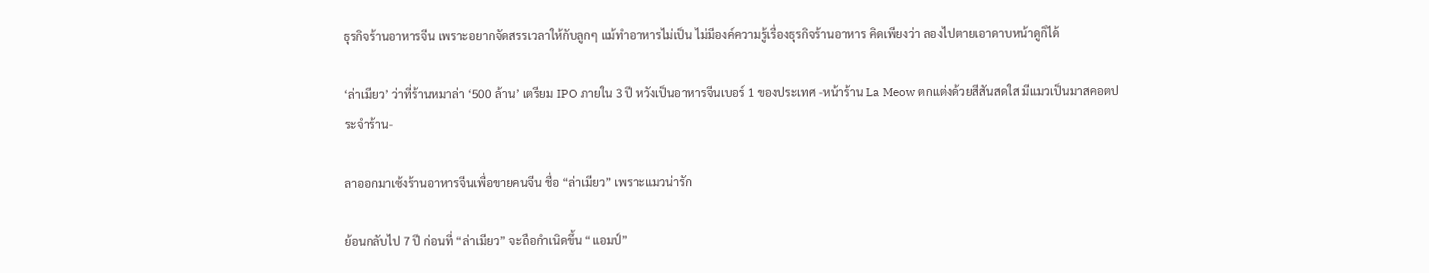ธุรกิจร้านอาหารจีน เพราะอยากจัดสรรเวลาให้กับลูกๆ แม้ทำอาหารไม่เป็น ไม่มีองค์ความรู้เรื่องธุรกิจร้านอาหาร คิดเพียงว่า ลองไปตายเอาดาบหน้าดูก็ได้

‘ล่าเมียว’ ว่าที่ร้านหมาล่า ‘500 ล้าน’ เตรียม IPO ภายใน 3 ปี หวังเป็นอาหารจีนเบอร์ 1 ของประเทศ -หน้าร้าน La Meow ตกแต่งด้วยสีสันสดใส มีแมวเป็นมาสคอตประจำร้าน-

ลาออกมาเซ้งร้านอาหารจีนเพื่อขายคนจีน ชื่อ “ล่าเมียว” เพราะแมวน่ารัก

ย้อนกลับไป 7 ปี ก่อนที่ “ล่าเมียว” จะถือกำเนิดขึ้น “แอมป์”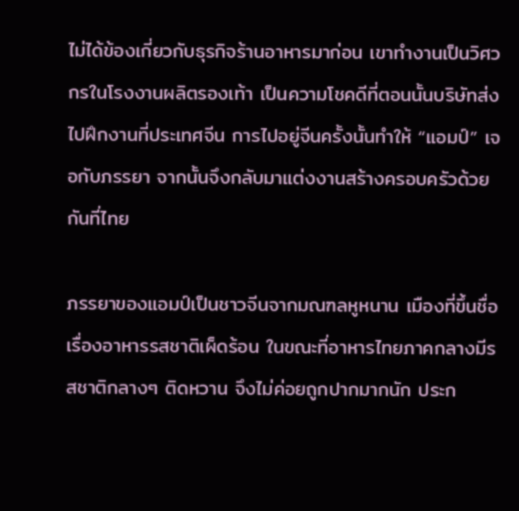ไม่ได้ข้องเกี่ยวกับธุรกิจร้านอาหารมาก่อน เขาทำงานเป็นวิศวกรในโรงงานผลิตรองเท้า เป็นความโชคดีที่ตอนนั้นบริษัทส่งไปฝึกงานที่ประเทศจีน การไปอยู่จีนครั้งนั้นทำให้ “แอมป์” เจอกับภรรยา จากนั้นจึงกลับมาแต่งงานสร้างครอบครัวด้วยกันที่ไทย

ภรรยาของแอมป์เป็นชาวจีนจากมณฑลหูหนาน เมืองที่ขึ้นชื่อเรื่องอาหารรสชาติเผ็ดร้อน ในขณะที่อาหารไทยภาคกลางมีรสชาติกลางๆ ติดหวาน จึงไม่ค่อยถูกปากมากนัก ประก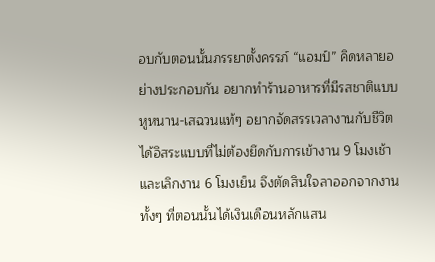อบกับตอนนั้นภรรยาตั้งครรภ์ “แอมป์” คิดหลายอย่างประกอบกัน อยากทำร้านอาหารที่มีรสชาติแบบหูหนาน-เสฉวนแท้ๆ อยากจัดสรรเวลางานกับชีวิตได้อิสระแบบที่ไม่ต้องยึดกับการเข้างาน 9 โมงเช้า และเลิกงาน 6 โมงเย็น จึงตัดสินใจลาออกจากงานทั้งๆ ที่ตอนนั้นได้เงินเดือนหลักแสน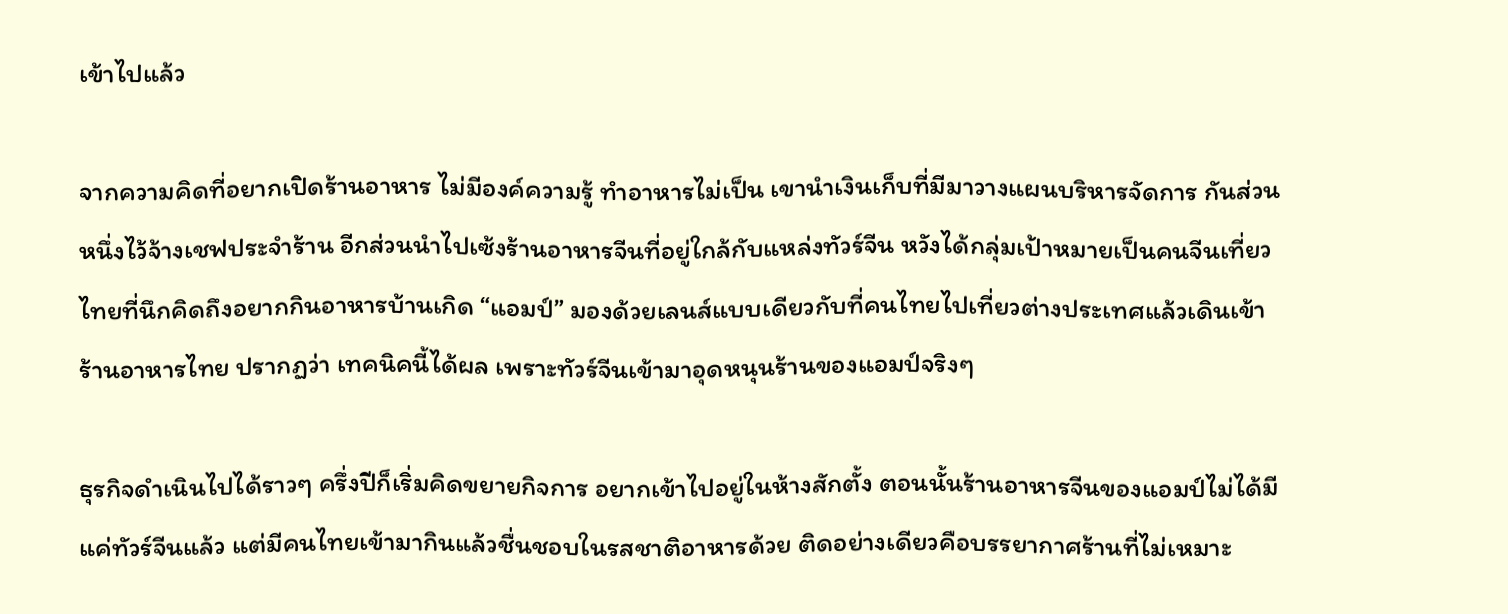เข้าไปแล้ว

จากความคิดที่อยากเปิดร้านอาหาร ไม่มีองค์ความรู้ ทำอาหารไม่เป็น เขานำเงินเก็บที่มีมาวางแผนบริหารจัดการ กันส่วนหนึ่งไว้จ้างเชฟประจำร้าน อีกส่วนนำไปเซ้งร้านอาหารจีนที่อยู่ใกล้กับแหล่งทัวร์จีน หวังได้กลุ่มเป้าหมายเป็นคนจีนเที่ยวไทยที่นึกคิดถึงอยากกินอาหารบ้านเกิด “แอมป์” มองด้วยเลนส์แบบเดียวกับที่คนไทยไปเที่ยวต่างประเทศแล้วเดินเข้าร้านอาหารไทย ปรากฏว่า เทคนิคนี้ได้ผล เพราะทัวร์จีนเข้ามาอุดหนุนร้านของแอมป์จริงๆ

ธุรกิจดำเนินไปได้ราวๆ ครึ่งปีก็เริ่มคิดขยายกิจการ อยากเข้าไปอยู่ในห้างสักตั้ง ตอนนั้นร้านอาหารจีนของแอมป์ไม่ได้มีแค่ทัวร์จีนแล้ว แต่มีคนไทยเข้ามากินแล้วชื่นชอบในรสชาติอาหารด้วย ติดอย่างเดียวคือบรรยากาศร้านที่ไม่เหมาะ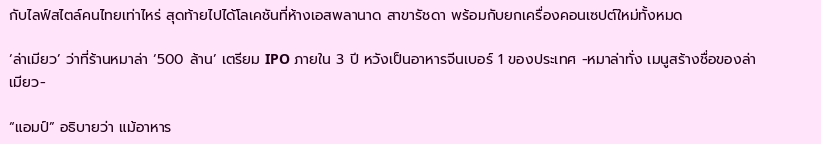กับไลฟ์สไตล์คนไทยเท่าไหร่ สุดท้ายไปได้โลเคชันที่ห้างเอสพลานาด สาขารัชดา พร้อมกับยกเครื่องคอนเซปต์ใหม่ทั้งหมด

‘ล่าเมียว’ ว่าที่ร้านหมาล่า ‘500 ล้าน’ เตรียม IPO ภายใน 3 ปี หวังเป็นอาหารจีนเบอร์ 1 ของประเทศ -หมาล่าทั่ง เมนูสร้างชื่อของล่าเมียว-

“แอมป์” อธิบายว่า แม้อาหาร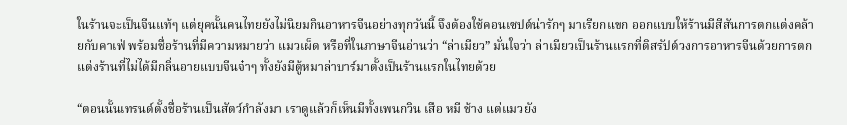ในร้านจะเป็นจีนแท้ๆ แต่ยุคนั้นคนไทยยังไม่นิยมกินอาหารจีนอย่างทุกวันนี้ จึงต้องใช้คอนเซปต์น่ารักๆ มาเรียกแขก ออกแบบให้ร้านมีสีสันการตกแต่งคล้ายกับคาเฟ่ พร้อมชื่อร้านที่มีความหมายว่า แมวเผ็ด หรือที่ในภาษาจีนอ่านว่า “ล่าเมียว” มั่นใจว่า ล่าเมียวเป็นร้านแรกที่ดิสรัปต์วงการอาหารจีนด้วยการตกแต่งร้านที่ไม่ได้มีกลิ่นอายแบบจีนจ๋าๆ ทั้งยังมีตู้หมาล่าบาร์มาตั้งเป็นร้านแรกในไทยด้วย

“ตอนนั้นเทรนด์ตั้งชื่อร้านเป็นสัตว์กำลังมา เราดูแล้วก็เห็นมีทั้งเพนกวิน เสือ หมี ช้าง แต่แมวยัง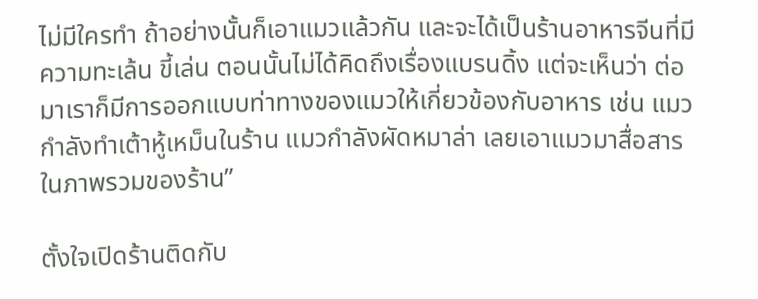ไม่มีใครทำ ถ้าอย่างนั้นก็เอาแมวแล้วกัน และจะได้เป็นร้านอาหารจีนที่มีความทะเล้น ขี้เล่น ตอนนั้นไม่ได้คิดถึงเรื่องแบรนดิ้ง แต่จะเห็นว่า ต่อมาเราก็มีการออกแบบท่าทางของแมวให้เกี่ยวข้องกับอาหาร เช่น แมวกำลังทำเต้าหู้เหม็นในร้าน แมวกำลังผัดหมาล่า เลยเอาแมวมาสื่อสารในภาพรวมของร้าน”

ตั้งใจเปิดร้านติดกับ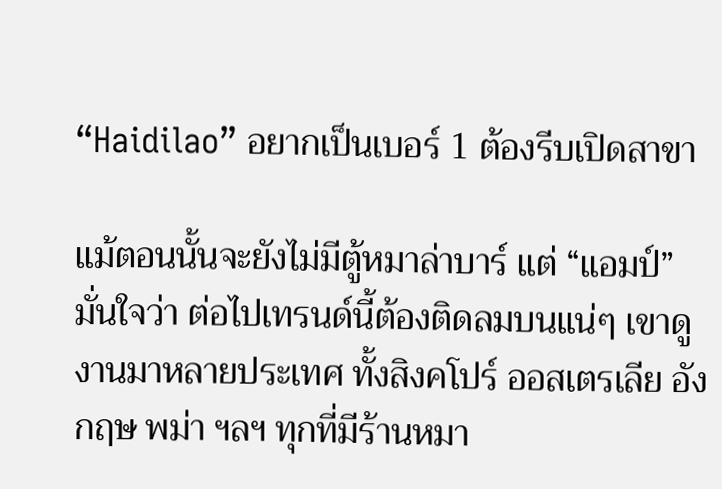“Haidilao” อยากเป็นเบอร์ 1 ต้องรีบเปิดสาขา

แม้ตอนนั้นจะยังไม่มีตู้หมาล่าบาร์ แต่ “แอมป์” มั่นใจว่า ต่อไปเทรนด์นี้ต้องติดลมบนแน่ๆ เขาดูงานมาหลายประเทศ ทั้งสิงคโปร์ ออสเตรเลีย อังกฤษ พม่า ฯลฯ ทุกที่มีร้านหมา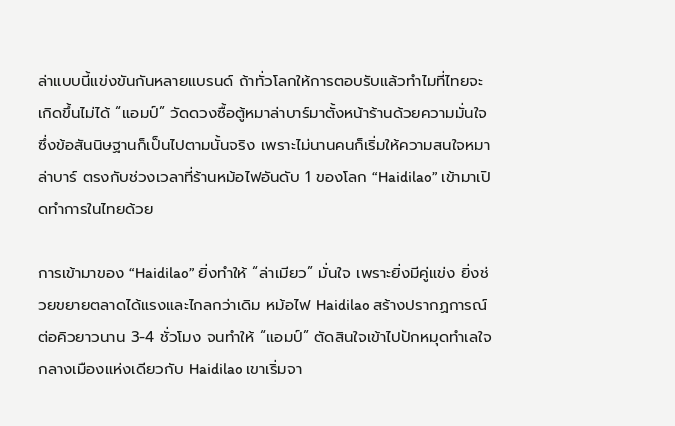ล่าแบบนี้แข่งขันกันหลายแบรนด์ ถ้าทั่วโลกให้การตอบรับแล้วทำไมที่ไทยจะเกิดขึ้นไม่ได้ “แอมป์” วัดดวงซื้อตู้หมาล่าบาร์มาตั้งหน้าร้านด้วยความมั่นใจ ซึ่งข้อสันนิษฐานก็เป็นไปตามนั้นจริง เพราะไม่นานคนก็เริ่มให้ความสนใจหมาล่าบาร์ ตรงกับช่วงเวลาที่ร้านหม้อไฟอันดับ 1 ของโลก “Haidilao” เข้ามาเปิดทำการในไทยด้วย

การเข้ามาของ “Haidilao” ยิ่งทำให้ “ล่าเมียว” มั่นใจ เพราะยิ่งมีคู่แข่ง ยิ่งช่วยขยายตลาดได้แรงและไกลกว่าเดิม หม้อไฟ Haidilao สร้างปรากฏการณ์ต่อคิวยาวนาน 3-4 ชั่วโมง จนทำให้ “แอมป์” ตัดสินใจเข้าไปปักหมุดทำเลใจกลางเมืองแห่งเดียวกับ Haidilao เขาเริ่มจา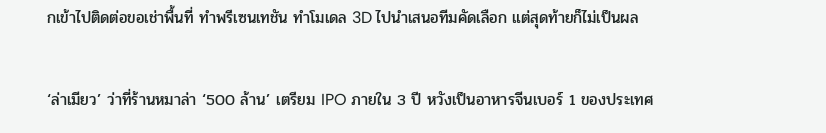กเข้าไปติดต่อขอเช่าพื้นที่ ทำพรีเซนเทชัน ทำโมเดล 3D ไปนำเสนอทีมคัดเลือก แต่สุดท้ายก็ไม่เป็นผล

‘ล่าเมียว’ ว่าที่ร้านหมาล่า ‘500 ล้าน’ เตรียม IPO ภายใน 3 ปี หวังเป็นอาหารจีนเบอร์ 1 ของประเทศ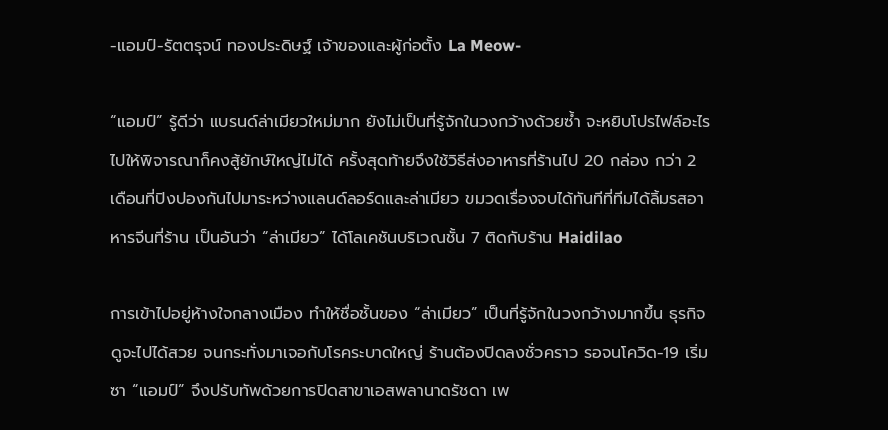-แอมป์-รัตตรุจน์ ทองประดิษฐ์ เจ้าของและผู้ก่อตั้ง La Meow-

“แอมป์” รู้ดีว่า แบรนด์ล่าเมียวใหม่มาก ยังไม่เป็นที่รู้จักในวงกว้างด้วยซ้ำ จะหยิบโปรไฟล์อะไรไปให้พิจารณาก็คงสู้ยักษ์ใหญ่ไม่ได้ ครั้งสุดท้ายจึงใช้วิธีส่งอาหารที่ร้านไป 20 กล่อง กว่า 2 เดือนที่ปิงปองกันไปมาระหว่างแลนด์ลอร์ดและล่าเมียว ขมวดเรื่องจบได้ทันทีที่ทีมได้ลิ้มรสอาหารจีนที่ร้าน เป็นอันว่า “ล่าเมียว” ได้โลเคชันบริเวณชั้น 7 ติดกับร้าน Haidilao

การเข้าไปอยู่ห้างใจกลางเมือง ทำให้ชื่อชั้นของ “ล่าเมียว” เป็นที่รู้จักในวงกว้างมากขึ้น ธุรกิจดูจะไปได้สวย จนกระทั่งมาเจอกับโรคระบาดใหญ่ ร้านต้องปิดลงชั่วคราว รอจนโควิด-19 เริ่มซา “แอมป์” จึงปรับทัพด้วยการปิดสาขาเอสพลานาดรัชดา เพ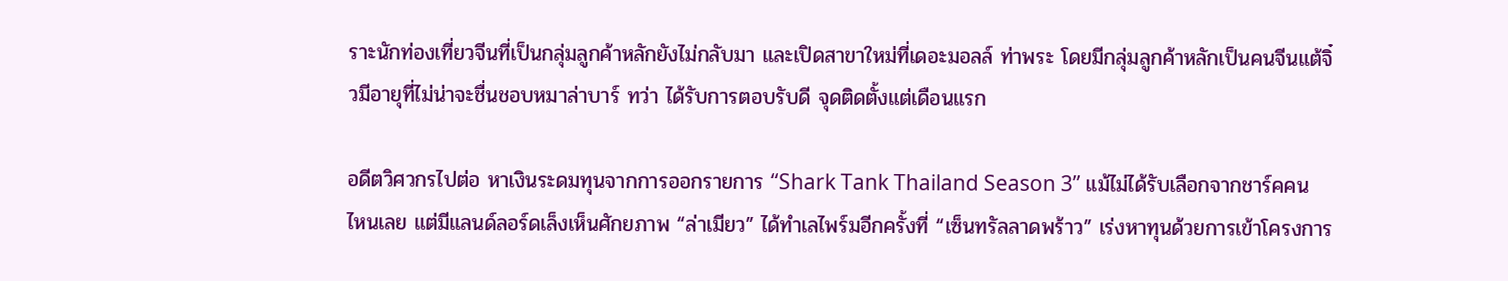ราะนักท่องเที่ยวจีนที่เป็นกลุ่มลูกค้าหลักยังไม่กลับมา และเปิดสาขาใหม่ที่เดอะมอลล์ ท่าพระ โดยมีกลุ่มลูกค้าหลักเป็นคนจีนแต้จิ๋วมีอายุที่ไม่น่าจะชื่นชอบหมาล่าบาร์ ทว่า ได้รับการตอบรับดี จุดติดตั้งแต่เดือนแรก

อดีตวิศวกรไปต่อ หาเงินระดมทุนจากการออกรายการ “Shark Tank Thailand Season 3” แม้ไม่ได้รับเลือกจากชาร์คคนไหนเลย แต่มีแลนด์ลอร์ดเล็งเห็นศักยภาพ “ล่าเมียว” ได้ทำเลไพร์มอีกครั้งที่ “เซ็นทรัลลาดพร้าว” เร่งหาทุนด้วยการเข้าโครงการ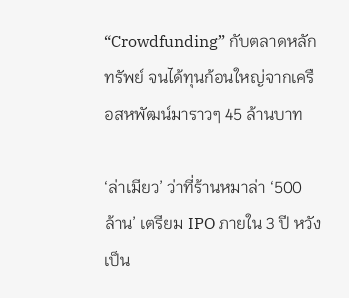“Crowdfunding” กับตลาดหลักทรัพย์ จนได้ทุนก้อนใหญ่จากเครือสหพัฒน์มาราวๆ 45 ล้านบาท

‘ล่าเมียว’ ว่าที่ร้านหมาล่า ‘500 ล้าน’ เตรียม IPO ภายใน 3 ปี หวังเป็น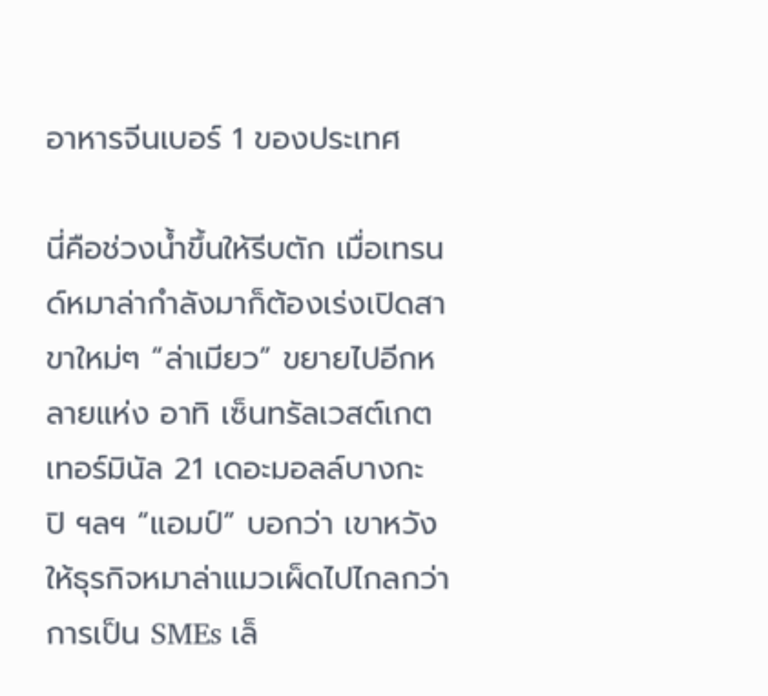อาหารจีนเบอร์ 1 ของประเทศ

นี่คือช่วงน้ำขึ้นให้รีบตัก เมื่อเทรนด์หมาล่ากำลังมาก็ต้องเร่งเปิดสาขาใหม่ๆ “ล่าเมียว” ขยายไปอีกหลายแห่ง อาทิ เซ็นทรัลเวสต์เกต เทอร์มินัล 21 เดอะมอลล์บางกะปิ ฯลฯ “แอมป์” บอกว่า เขาหวังให้ธุรกิจหมาล่าแมวเผ็ดไปไกลกว่าการเป็น SMEs เล็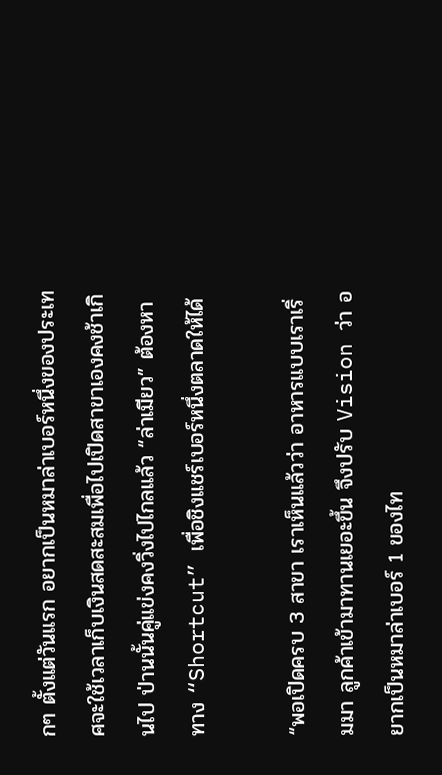กๆ ตั้งแต่วันแรก อยากเป็นหมาล่าเบอร์หนึ่งของประเทศจะใช้เวลาเก็บเงินสดสะสมเพื่อไปเปิดสาขาเองคงช้าเกินไป ป่านนั้นคู่แข่งคงวิ่งไปไกลแล้ว “ล่าเมียว” ต้องหาทาง “Shortcut” เพื่อชิงแชร์เบอร์หนึ่งตลาดให้ได้

“พอเปิดครบ 3 สาขา เราเห็นแล้วว่า อาหารแบบเราเริ่มมา ลูกค้าเข้ามาทานเยอะขึ้น จึงปรับ Vision ว่า อยากเป็นหมาล่าเบอร์ 1 ของไท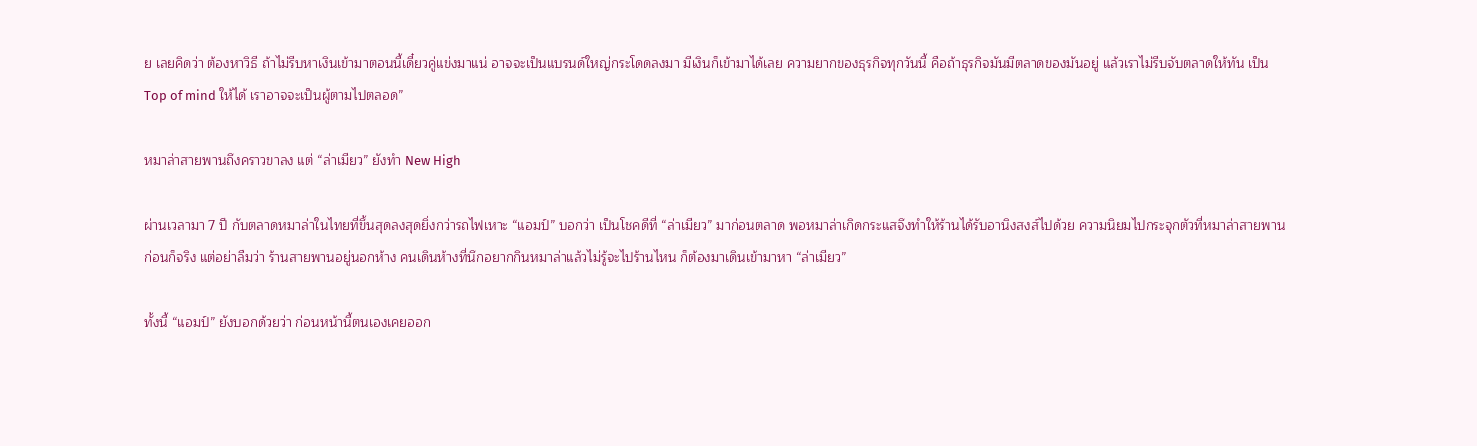ย เลยคิดว่า ต้องหาวิธี ถ้าไม่รีบหาเงินเข้ามาตอนนี้เดี๋ยวคู่แข่งมาแน่ อาจจะเป็นแบรนด์ใหญ่กระโดดลงมา มีเงินก็เข้ามาได้เลย ความยากของธุรกิจทุกวันนี้ คือถ้าธุรกิจมันมีตลาดของมันอยู่ แล้วเราไม่รีบจับตลาดให้ทัน เป็น Top of mind ให้ได้ เราอาจจะเป็นผู้ตามไปตลอด”

หมาล่าสายพานถึงคราวขาลง แต่ “ล่าเมียว” ยังทำ New High

ผ่านเวลามา 7 ปี กับตลาดหมาล่าในไทยที่ขึ้นสุดลงสุดยิ่งกว่ารถไฟเหาะ “แอมป์” บอกว่า เป็นโชคดีที่ “ล่าเมียว” มาก่อนตลาด พอหมาล่าเกิดกระแสจึงทำให้ร้านได้รับอานิงสงส์ไปด้วย ความนิยมไปกระจุกตัวที่หมาล่าสายพานก่อนก็จริง แต่อย่าลืมว่า ร้านสายพานอยู่นอกห้าง คนเดินห้างที่นึกอยากกินหมาล่าแล้วไม่รู้จะไปร้านไหน ก็ต้องมาเดินเข้ามาหา “ล่าเมียว”

ทั้งนี้ “แอมป์” ยังบอกด้วยว่า ก่อนหน้านี้ตนเองเคยออก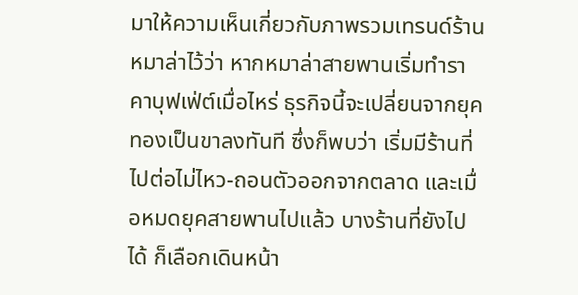มาให้ความเห็นเกี่ยวกับภาพรวมเทรนด์ร้านหมาล่าไว้ว่า หากหมาล่าสายพานเริ่มทำราคาบุฟเฟ่ต์เมื่อไหร่ ธุรกิจนี้จะเปลี่ยนจากยุคทองเป็นขาลงทันที ซึ่งก็พบว่า เริ่มมีร้านที่ไปต่อไม่ไหว-ถอนตัวออกจากตลาด และเมื่อหมดยุคสายพานไปแล้ว บางร้านที่ยังไปได้ ก็เลือกเดินหน้า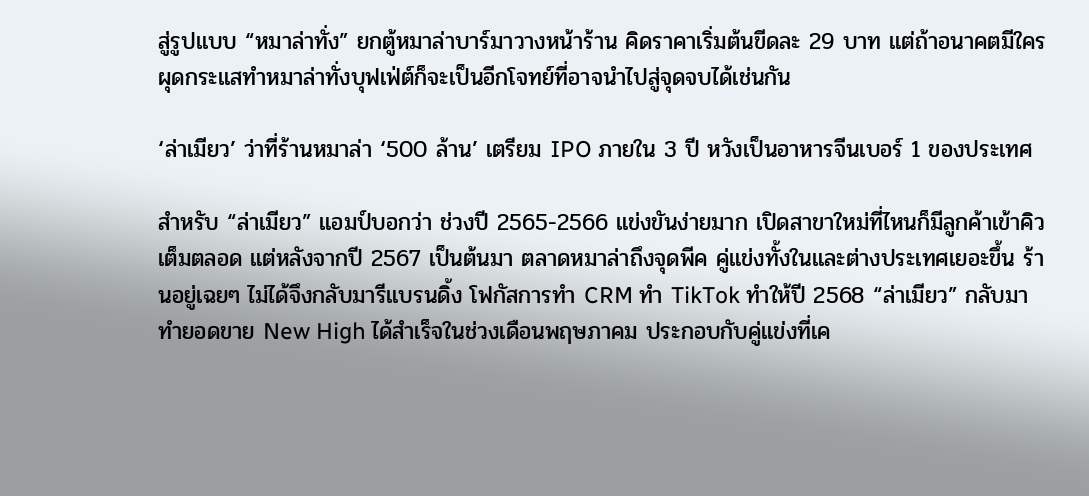สู่รูปแบบ “หมาล่าทั่ง” ยกตู้หมาล่าบาร์มาวางหน้าร้าน คิดราคาเริ่มต้นขีดละ 29 บาท แต่ถ้าอนาคตมีใครผุดกระแสทำหมาล่าทั่งบุฟเฟ่ต์ก็จะเป็นอีกโจทย์ที่อาจนำไปสู่จุดจบได้เช่นกัน

‘ล่าเมียว’ ว่าที่ร้านหมาล่า ‘500 ล้าน’ เตรียม IPO ภายใน 3 ปี หวังเป็นอาหารจีนเบอร์ 1 ของประเทศ

สำหรับ “ล่าเมียว” แอมป์บอกว่า ช่วงปี 2565-2566 แข่งขันง่ายมาก เปิดสาขาใหม่ที่ไหนก็มีลูกค้าเข้าคิวเต็มตลอด แต่หลังจากปี 2567 เป็นต้นมา ตลาดหมาล่าถึงจุดพีค คู่แข่งทั้งในและต่างประเทศเยอะขึ้น ร้านอยู่เฉยๆ ไม่ได้จึงกลับมารีแบรนดิ้ง โฟกัสการทำ CRM ทำ TikTok ทำให้ปี 2568 “ล่าเมียว” กลับมาทำยอดขาย New High ได้สำเร็จในช่วงเดือนพฤษภาคม ประกอบกับคู่แข่งที่เค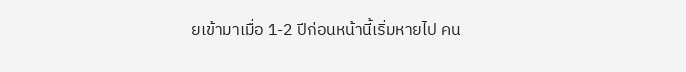ยเข้ามาเมื่อ 1-2 ปีก่อนหน้านี้เริ่มหายไป คน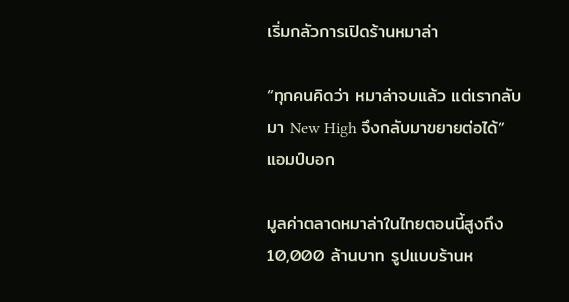เริ่มกลัวการเปิดร้านหมาล่า

“ทุกคนคิดว่า หมาล่าจบแล้ว แต่เรากลับมา New High จึงกลับมาขยายต่อได้” แอมป์บอก

มูลค่าตลาดหมาล่าในไทยตอนนี้สูงถึง 10,000 ล้านบาท รูปแบบร้านห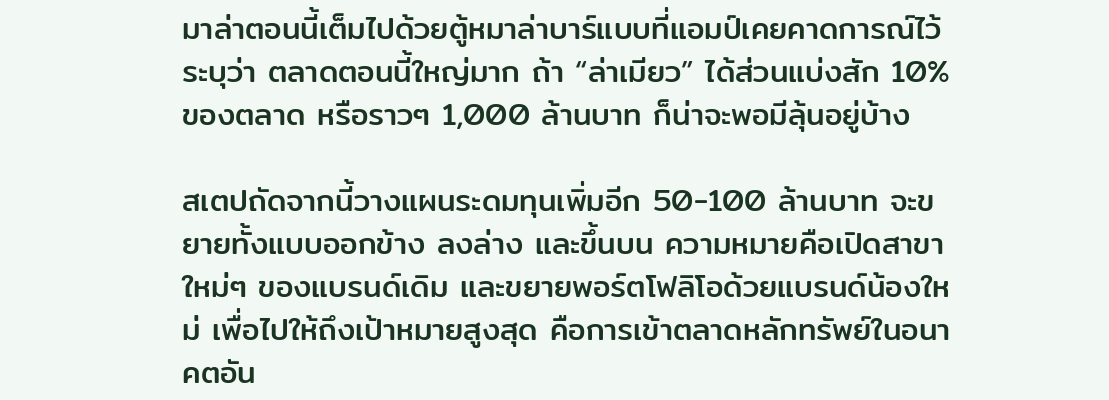มาล่าตอนนี้เต็มไปด้วยตู้หมาล่าบาร์แบบที่แอมป์เคยคาดการณ์ไว้ ระบุว่า ตลาดตอนนี้ใหญ่มาก ถ้า “ล่าเมียว” ได้ส่วนแบ่งสัก 10% ของตลาด หรือราวๆ 1,000 ล้านบาท ก็น่าจะพอมีลุ้นอยู่บ้าง

สเตปถัดจากนี้วางแผนระดมทุนเพิ่มอีก 50-100 ล้านบาท จะขยายทั้งแบบออกข้าง ลงล่าง และขึ้นบน ความหมายคือเปิดสาขาใหม่ๆ ของแบรนด์เดิม และขยายพอร์ตโฟลิโอด้วยแบรนด์น้องใหม่ เพื่อไปให้ถึงเป้าหมายสูงสุด คือการเข้าตลาดหลักทรัพย์ในอนาคตอัน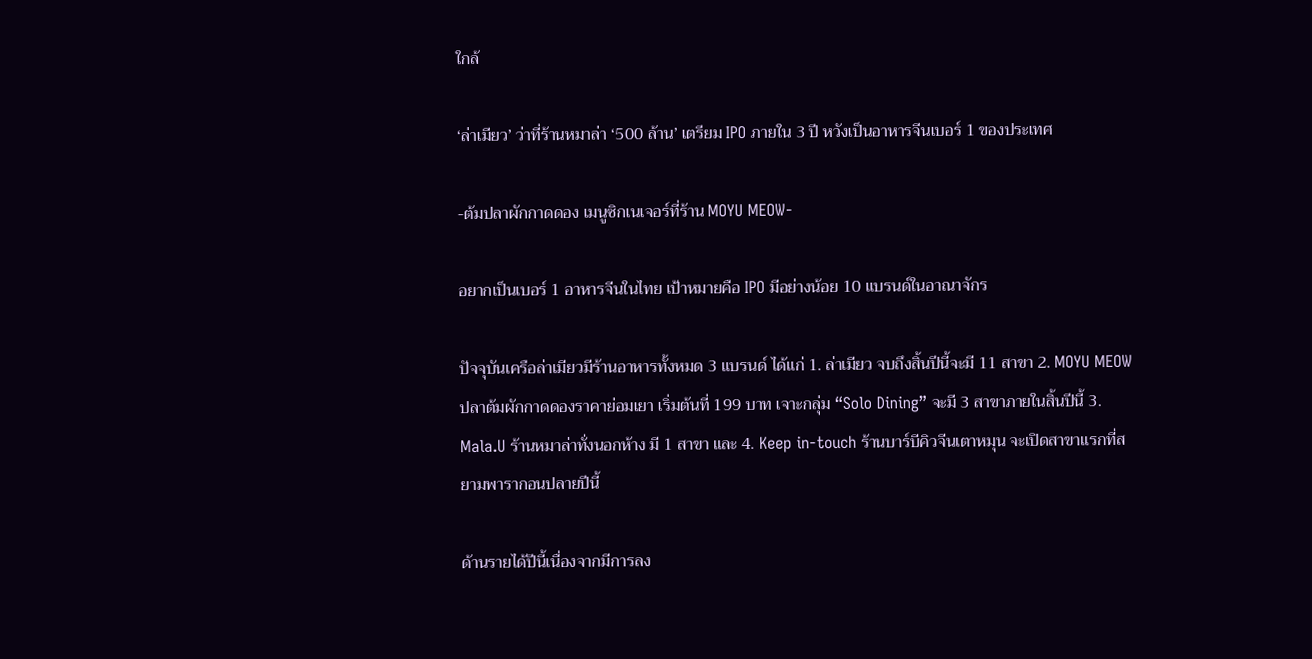ใกล้

‘ล่าเมียว’ ว่าที่ร้านหมาล่า ‘500 ล้าน’ เตรียม IPO ภายใน 3 ปี หวังเป็นอาหารจีนเบอร์ 1 ของประเทศ

-ต้มปลาผักกาดดอง เมนูซิกเนเจอร์ที่ร้าน MOYU MEOW-

อยากเป็นเบอร์ 1 อาหารจีนในไทย เป้าหมายคือ IPO มีอย่างน้อย 10 แบรนด์ในอาณาจักร

ปัจจุบันเครือล่าเมียวมีร้านอาหารทั้งหมด 3 แบรนด์ ได้แก่ 1. ล่าเมียว จบถึงสิ้นปีนี้จะมี 11 สาขา 2. MOYU MEOW ปลาต้มผักกาดดองราคาย่อมเยา เริ่มต้นที่ 199 บาท เจาะกลุ่ม “Solo Dining” จะมี 3 สาขาภายในสิ้นปีนี้ 3. Mala.U ร้านหมาล่าทั่งนอกห้าง มี 1 สาขา และ 4. Keep in-touch ร้านบาร์บีคิวจีนเตาหมุน จะเปิดสาขาแรกที่สยามพารากอนปลายปีนี้

ด้านรายได้ปีนี้เนื่องจากมีการลง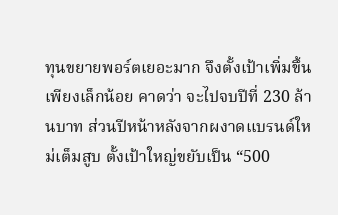ทุนขยายพอร์ตเยอะมาก จึงตั้งเป้าเพิ่มขึ้นเพียงเล็กน้อย คาดว่า จะไปจบปีที่ 230 ล้านบาท ส่วนปีหน้าหลังจากผงาดแบรนด์ใหม่เต็มสูบ ตั้งเป้าใหญ่ขยับเป็น “500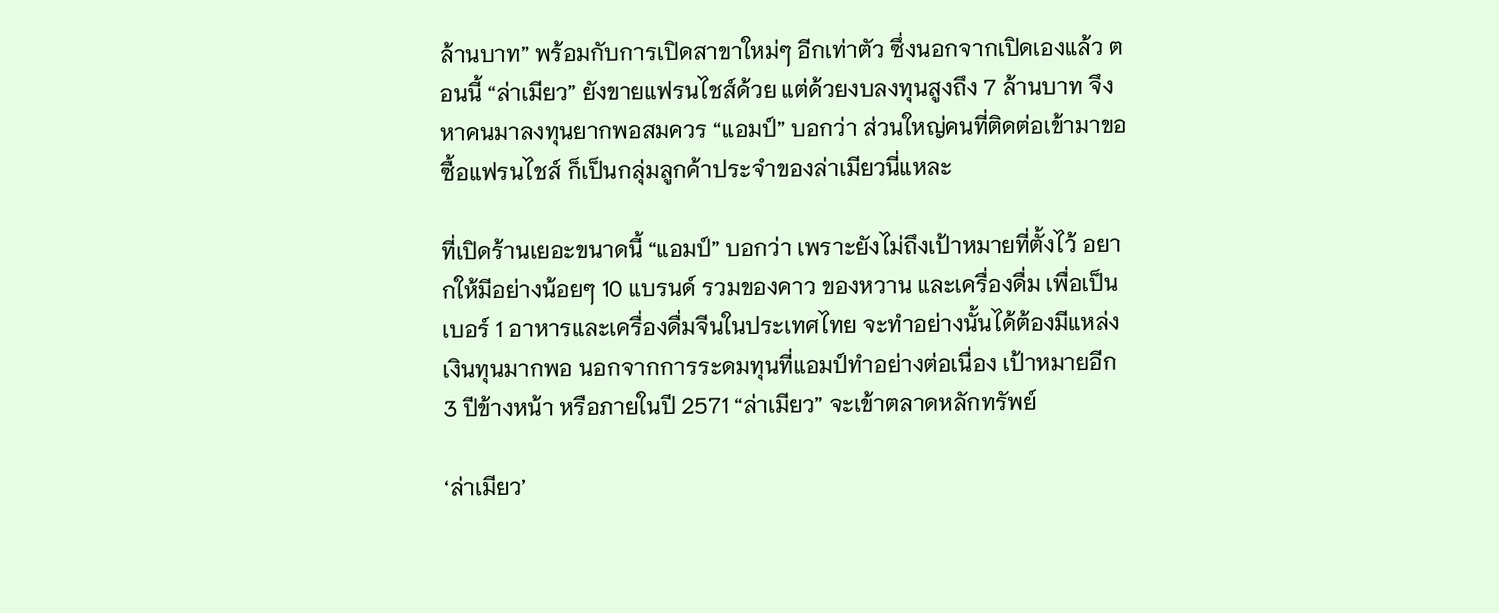ล้านบาท” พร้อมกับการเปิดสาขาใหม่ๆ อีกเท่าตัว ซึ่งนอกจากเปิดเองแล้ว ตอนนี้ “ล่าเมียว” ยังขายแฟรนไชส์ด้วย แต่ด้วยงบลงทุนสูงถึง 7 ล้านบาท จึงหาคนมาลงทุนยากพอสมควร “แอมป์” บอกว่า ส่วนใหญ่คนที่ติดต่อเข้ามาขอซื้อแฟรนไชส์ ก็เป็นกลุ่มลูกค้าประจำของล่าเมียวนี่แหละ

ที่เปิดร้านเยอะขนาดนี้ “แอมป์” บอกว่า เพราะยังไม่ถึงเป้าหมายที่ตั้งไว้ อยากให้มีอย่างน้อยๆ 10 แบรนด์ รวมของคาว ของหวาน และเครื่องดื่ม เพื่อเป็นเบอร์ 1 อาหารและเครื่องดื่มจีนในประเทศไทย จะทำอย่างนั้นได้ต้องมีแหล่งเงินทุนมากพอ นอกจากการระดมทุนที่แอมป์ทำอย่างต่อเนื่อง เป้าหมายอีก 3 ปีข้างหน้า หรือภายในปี 2571 “ล่าเมียว” จะเข้าตลาดหลักทรัพย์

‘ล่าเมียว’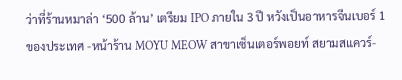ว่าที่ร้านหมาล่า ‘500 ล้าน’ เตรียม IPO ภายใน 3 ปี หวังเป็นอาหารจีนเบอร์ 1 ของประเทศ -หน้าร้าน MOYU MEOW สาขาเซ็นเตอร์พอยท์ สยามสแควร์-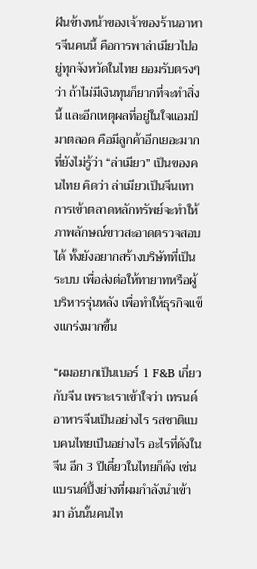ฝันข้างหน้าของเจ้าของร้านอาหารจีนคนนี้ คือการพาล่าเมียวไปอยู่ทุกจังหวัดในไทย ยอมรับตรงๆ ว่า ถ้าไม่มีเงินทุนก็ยากที่จะทำสิ่งนี้ และอีกเหตุผลที่อยู่ในใจแอมป์มาตลอด คือมีลูกค้าอีกเยอะมากที่ยังไม่รู้ว่า “ล่าเมียว” เป็นของคนไทย คิดว่า ล่าเมียวเป็นจีนเทา การเข้าตลาดหลักทรัพย์จะทำให้ภาพลักษณ์ขาวสะอาดตรวจสอบได้ ทั้งยังอยากสร้างบริษัทที่เป็นระบบ เพื่อส่งต่อให้ทายาทหรือผู้บริหารรุ่นหลัง เพื่อทำให้ธุรกิจแข็งแกร่งมากขึ้น

“ผมอยากเป็นเบอร์ 1 F&B เกี่ยวกับจีน เพราะเราเข้าใจว่า เทรนด์อาหารจีนเป็นอย่างไร รสชาติแบบคนไทยเป็นอย่างไร อะไรที่ดังในจีน อีก 3 ปีเดี๋ยวในไทยก็ดัง เช่น แบรนด์ปิ้งย่างที่ผมกำลังนำเข้ามา อันนั้นคนไท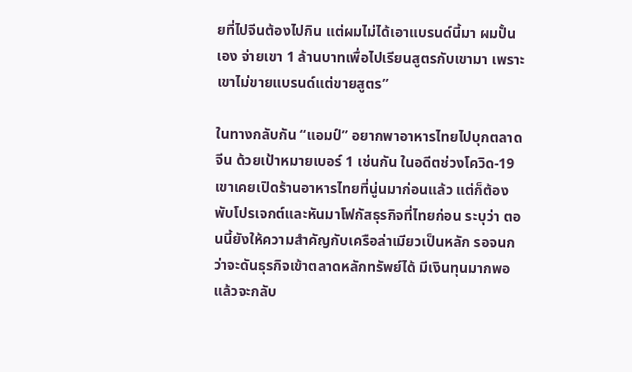ยที่ไปจีนต้องไปกิน แต่ผมไม่ได้เอาแบรนด์นี้มา ผมปั้นเอง จ่ายเขา 1 ล้านบาทเพื่อไปเรียนสูตรกับเขามา เพราะเขาไม่ขายแบรนด์แต่ขายสูตร”

ในทางกลับกัน “แอมป์” อยากพาอาหารไทยไปบุกตลาดจีน ด้วยเป้าหมายเบอร์ 1 เช่นกัน ในอดีตช่วงโควิด-19 เขาเคยเปิดร้านอาหารไทยที่นู่นมาก่อนแล้ว แต่ก็ต้องพับโปรเจกต์และหันมาโฟกัสธุรกิจที่ไทยก่อน ระบุว่า ตอนนี้ยังให้ความสำคัญกับเครือล่าเมียวเป็นหลัก รอจนกว่าจะดันธุรกิจเข้าตลาดหลักทรัพย์ได้ มีเงินทุนมากพอแล้วจะกลับ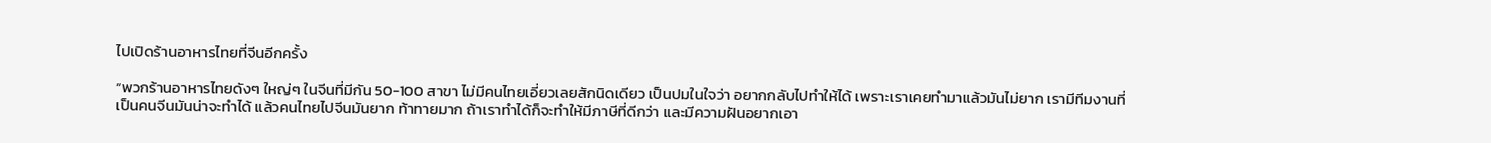ไปเปิดร้านอาหารไทยที่จีนอีกครั้ง

“พวกร้านอาหารไทยดังๆ ใหญ่ๆ ในจีนที่มีกัน 50-100 สาขา ไม่มีคนไทยเอี่ยวเลยสักนิดเดียว เป็นปมในใจว่า อยากกลับไปทำให้ได้ เพราะเราเคยทำมาแล้วมันไม่ยาก เรามีทีมงานที่เป็นคนจีนมันน่าจะทำได้ แล้วคนไทยไปจีนมันยาก ท้าทายมาก ถ้าเราทำได้ก็จะทำให้มีภาษีที่ดีกว่า และมีความฝันอยากเอา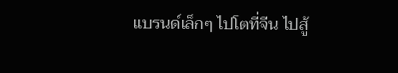แบรนด์เล็กๆ ไปโตที่จีน ไปสู้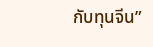กับทุนจีน”